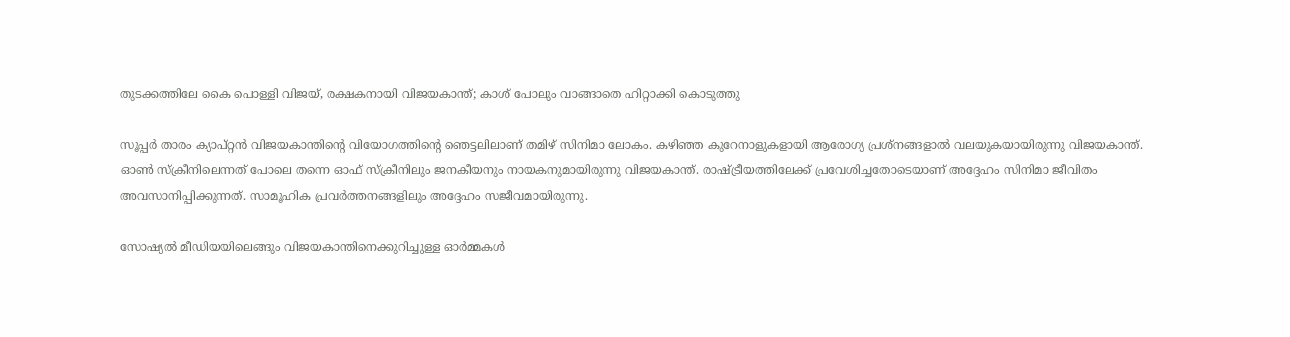തുടക്കത്തിലേ കൈ പൊള്ളി വിജയ്, രക്ഷകനായി വിജയകാന്ത്; കാശ് പോലും വാങ്ങാതെ ഹിറ്റാക്കി കൊടുത്തു

സൂപ്പര്‍ താരം ക്യാപ്റ്റന്‍ വിജയകാന്തിന്റെ വിയോഗത്തിന്റെ ഞെട്ടലിലാണ് തമിഴ് സിനിമാ ലോകം. കഴിഞ്ഞ കുറേനാളുകളായി ആരോഗ്യ പ്രശ്‌നങ്ങളാല്‍ വലയുകയായിരുന്നു വിജയകാന്ത്. ഓണ്‍ സ്‌ക്രീനിലെന്നത് പോലെ തന്നെ ഓഫ് സ്‌ക്രീനിലും ജനകീയനും നായകനുമായിരുന്നു വിജയകാന്ത്. രാഷ്ട്രീയത്തിലേക്ക് പ്രവേശിച്ചതോടെയാണ് അദ്ദേഹം സിനിമാ ജീവിതം അവസാനിപ്പിക്കുന്നത്. സാമൂഹിക പ്രവര്‍ത്തനങ്ങളിലും അദ്ദേഹം സജീവമായിരുന്നു.

സോഷ്യല്‍ മീഡിയയിലെങ്ങും വിജയകാന്തിനെക്കുറിച്ചുള്ള ഓര്‍മ്മകള്‍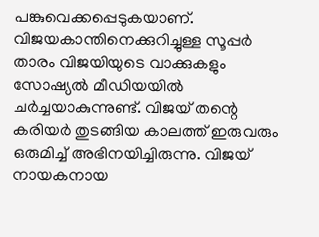പങ്കുവെക്കപ്പെടുകയാണ്. വിജയകാന്തിനെക്കുറിച്ചുള്ള സൂപ്പര്‍ താരം വിജയിയുടെ വാക്കുകളും സോഷ്യല്‍ മീഡിയയില്‍ ചര്‍ച്ചയാകുന്നുണ്ട്. വിജയ് തന്റെ കരിയര്‍ തുടങ്ങിയ കാലത്ത് ഇരുവരും ഒരുമിച്ച് അഭിനയിച്ചിരുന്നു. വിജയ് നായകനായ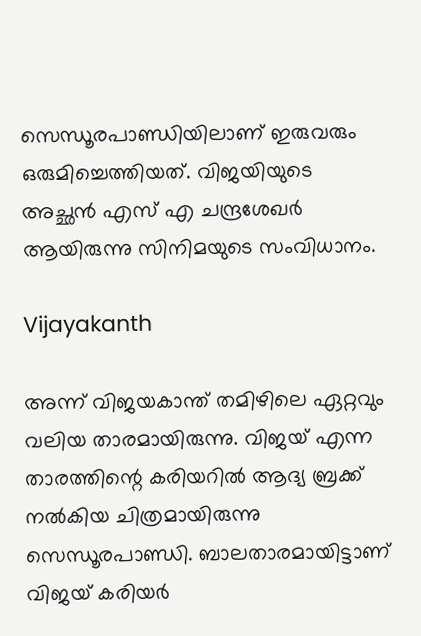സെന്ധൂരപാണ്ഡിയിലാണ് ഇരുവരും ഒരുമിച്ചെത്തിയത്. വിജയിയുടെ അച്ഛന്‍ എസ് എ ചന്ദ്രശേഖര്‍ ആയിരുന്നു സിനിമയുടെ സംവിധാനം.

Vijayakanth

അന്ന് വിജയകാന്ത് തമിഴിലെ ഏറ്റവും വലിയ താരമായിരുന്നു. വിജയ് എന്ന താരത്തിന്റെ കരിയറില്‍ ആദ്യ ബ്രക്ക് നല്‍കിയ ചിത്രമായിരുന്നു സെന്ധൂരപാണ്ഡി. ബാലതാരമായിട്ടാണ് വിജയ് കരിയര്‍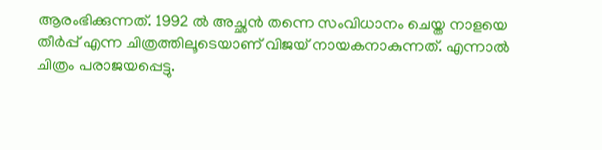ആരംഭിക്കുന്നത്. 1992 ല്‍ അച്ഛന്‍ തന്നെ സംവിധാനം ചെയ്ത നാളയെ തീര്‍പ്പ് എന്ന ചിത്രത്തിലൂടെയാണ് വിജയ് നായകനാകുന്നത്. എന്നാല്‍ ചിത്രം പരാജയപ്പെട്ടു.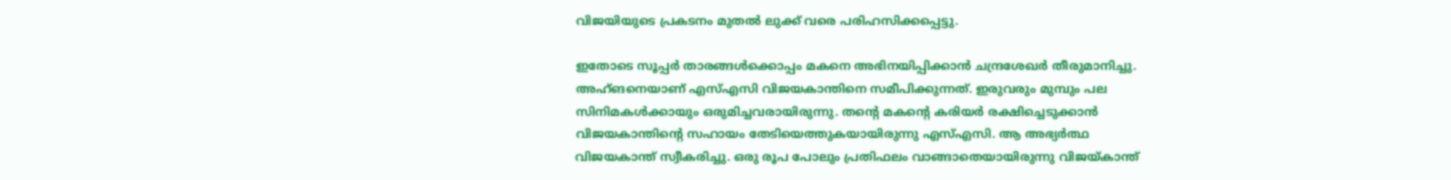വിജയിയുടെ പ്രകടനം മുതല്‍ ലുക്ക് വരെ പരിഹസിക്കപ്പെട്ടു.

ഇതോടെ സൂപ്പര്‍ താരങ്ങള്‍ക്കൊപ്പം മകനെ അഭിനയിപ്പിക്കാന്‍ ചന്ദ്രശേഖര്‍ തീരുമാനിച്ചു. അഹ്ങനെയാണ് എസ്എസി വിജയകാന്തിനെ സമീപിക്കുന്നത്. ഇരുവരും മുമ്പും പല സിനിമകള്‍ക്കായും ഒരുമിച്ചവരായിരുന്നു. തന്റെ മകന്റെ കരിയര്‍ രക്ഷിച്ചെടുക്കാന്‍ വിജയകാന്തിന്റെ സഹായം തേടിയെത്തുകയായിരുന്നു എസ്എസി. ആ അഭ്യര്‍ത്ഥ വിജയകാന്ത് സ്വീകരിച്ചു. ഒരു രൂപ പോലും പ്രതിഫലം വാങ്ങാതെയായിരുന്നു വിജയ്കാന്ത്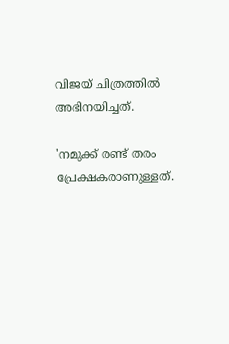വിജയ് ചിത്രത്തില്‍ അഭിനയിച്ചത്.

'നമുക്ക് രണ്ട് തരം പ്രേക്ഷകരാണുള്ളത്.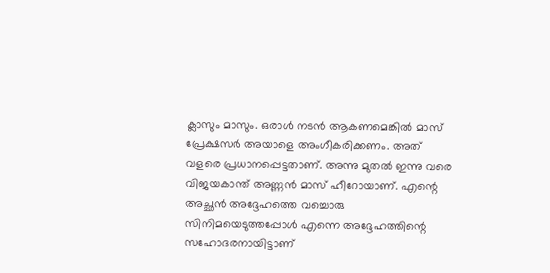ക്ലാസും മാസും. ഒരാള്‍ നടന്‍ ആകണമെങ്കില്‍ മാസ് പ്രേക്ഷസര്‍ അയാളെ അംഗീകരിക്കണം. അത് വളരെ പ്രധാനപ്പെട്ടതാണ്. അന്നു മുതല്‍ ഇന്നു വരെ വിജയകാന്ത് അണ്ണന്‍ മാസ് ഹീറോയാണ്. എന്റെ അച്ഛന്‍ അദ്ദേഹത്തെ വച്ചൊരു സിനിമയെടുത്തപ്പോള്‍ എന്നെ അദ്ദേഹത്തിന്റെ സഹോദരനായിട്ടാണ്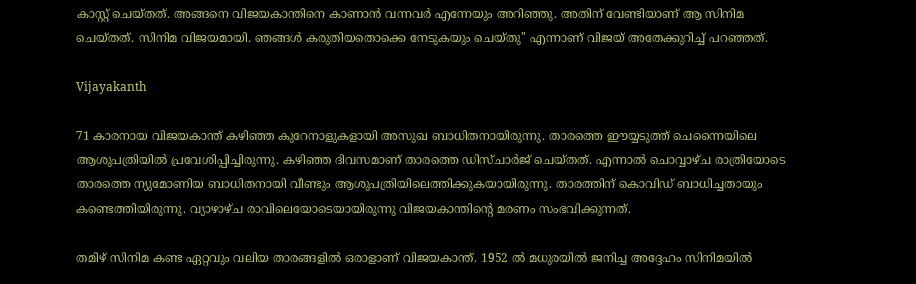കാസ്റ്റ് ചെയ്തത്. അങ്ങനെ വിജയകാന്തിനെ കാണാന്‍ വന്നവര്‍ എന്നേയും അറിഞ്ഞു. അതിന് വേണ്ടിയാണ് ആ സിനിമ ചെയ്തത്. സിനിമ വിജയമായി. ഞങ്ങള്‍ കരുതിയതൊക്കെ നേടുകയും ചെയ്തു'' എന്നാണ് വിജയ് അതേക്കുറിച്ച് പറഞ്ഞത്.

Vijayakanth

71 കാരനായ വിജയകാന്ത് കഴിഞ്ഞ കുറേനാളുകളായി അസുഖ ബാധിതനായിരുന്നു. താരത്തെ ഈയ്യടുത്ത് ചെന്നൈയിലെ ആശുപത്രിയില്‍ പ്രവേശിപ്പിച്ചിരുന്നു. കഴിഞ്ഞ ദിവസമാണ് താരത്തെ ഡിസ്ചാര്‍ജ് ചെയ്തത്. എന്നാല്‍ ചൊവ്വാഴ്ച രാത്രിയോടെ താരത്തെ ന്യുമോണിയ ബാധിതനായി വീണ്ടും ആശുപത്രിയിലെത്തിക്കുകയായിരുന്നു. താരത്തിന് കൊവിഡ് ബാധിച്ചതായും കണ്ടെത്തിയിരുന്നു. വ്യാഴാഴ്ച രാവിലെയോടെയായിരുന്നു വിജയകാന്തിന്റെ മരണം സംഭവിക്കുന്നത്.

തമിഴ് സിനിമ കണ്ട ഏറ്റവും വലിയ താരങ്ങളില്‍ ഒരാളാണ് വിജയകാന്ത്. 1952 ല്‍ മധുരയില്‍ ജനിച്ച അദ്ദേഹം സിനിമയില്‍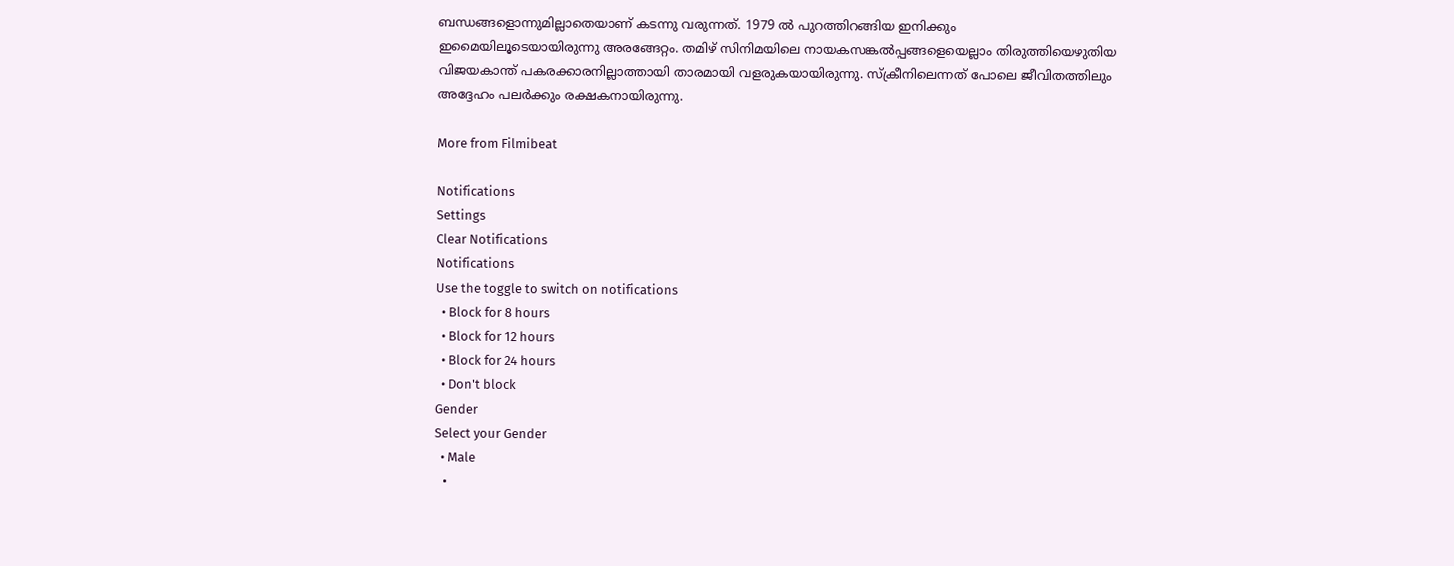ബന്ധങ്ങളൊന്നുമില്ലാതെയാണ് കടന്നു വരുന്നത്. 1979 ല്‍ പുറത്തിറങ്ങിയ ഇനിക്കും ഇമൈയിലൂടെയായിരുന്നു അരങ്ങേറ്റം. തമിഴ് സിനിമയിലെ നായകസങ്കല്‍പ്പങ്ങളെയെല്ലാം തിരുത്തിയെഴുതിയ വിജയകാന്ത് പകരക്കാരനില്ലാത്തായി താരമായി വളരുകയായിരുന്നു. സ്‌ക്രീനിലെന്നത് പോലെ ജീവിതത്തിലും അദ്ദേഹം പലര്‍ക്കും രക്ഷകനായിരുന്നു.

More from Filmibeat

Notifications
Settings
Clear Notifications
Notifications
Use the toggle to switch on notifications
  • Block for 8 hours
  • Block for 12 hours
  • Block for 24 hours
  • Don't block
Gender
Select your Gender
  • Male
  •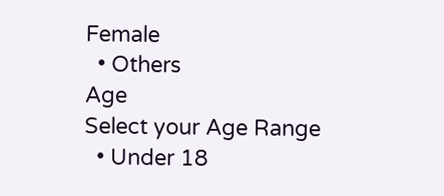Female
  • Others
Age
Select your Age Range
  • Under 18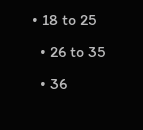• 18 to 25
  • 26 to 35
  • 36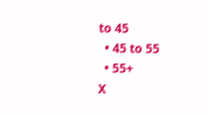to 45
  • 45 to 55
  • 55+
X